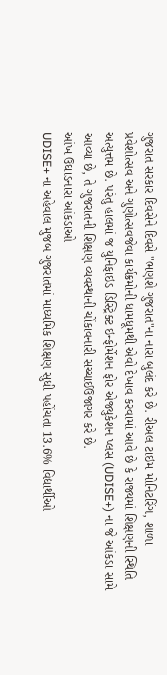ગુજરાત સરકાર દિવસેને દિવસે "ભણશે ગુજરાત"ના નારા બુલંદ કરે છે. રીઅલ ટાઇમ મોનિટરિંગ, શાળા પ્રવેશોત્સવ અને ગુણોત્સવજેવા કાર્યક્રમોની ધામધૂમથી એવો દેખાવ કરવામાં આવે છે કે રાજ્યમાં શિક્ષણની સ્થિતિ અત્યુત્તમ છે. પરંતુ હાલમાં જ યુનિફાઇડ ડિસ્ટ્રિક્ટ ઇન્ફોર્મેશન ફોર એજ્યુકેશન પ્લસ (UDISE+) ના જે આંકડા સામે આવ્યા છે, તે ગુજરાતની શિક્ષણ વ્યવસ્થાની ચોંકાવનારી સચ્ચાઈઉજાગર કરે છે.
આંખ ઉઘાડનારા આંકડાઓ
UDISE+ ના અહેવાલ મુજબ ગુજરાતમાં માધ્યમિક શિક્ષણ સુધી પહોંચતા 13.6% વિદ્યાર્થીઓ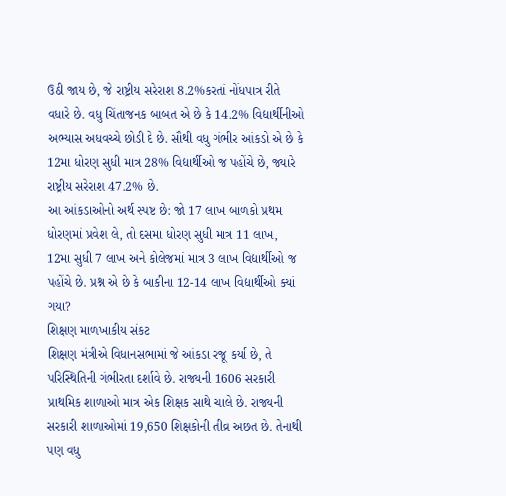ઉઠી જાય છે, જે રાષ્ટ્રીય સરેરાશ 8.2%કરતાં નોંધપાત્ર રીતે વધારે છે. વધુ ચિંતાજનક બાબત એ છે કે 14.2% વિદ્યાર્થીનીઓ અભ્યાસ અધવચ્ચે છોડી દે છે. સૌથી વધુ ગંભીર આંકડો એ છે કે 12મા ધોરણ સુધી માત્ર 28% વિદ્યાર્થીઓ જ પહોંચે છે, જ્યારે રાષ્ટ્રીય સરેરાશ 47.2% છે.
આ આંકડાઓનો અર્થ સ્પષ્ટ છે: જો 17 લાખ બાળકો પ્રથમ ધોરણમાં પ્રવેશ લે, તો દસમા ધોરણ સુધી માત્ર 11 લાખ, 12મા સુધી 7 લાખ અને કોલેજમાં માત્ર 3 લાખ વિદ્યાર્થીઓ જ પહોંચે છે. પ્રશ્ન એ છે કે બાકીના 12-14 લાખ વિદ્યાર્થીઓ ક્યાં ગયા?
શિક્ષણ માળખાકીય સંકટ
શિક્ષણ મંત્રીએ વિધાનસભામાં જે આંકડા રજૂ કર્યા છે, તે પરિસ્થિતિની ગંભીરતા દર્શાવે છે. રાજ્યની 1606 સરકારી પ્રાથમિક શાળાઓ માત્ર એક શિક્ષક સાથે ચાલે છે. રાજ્યની સરકારી શાળાઓમાં 19,650 શિક્ષકોની તીવ્ર અછત છે. તેનાથી પણ વધુ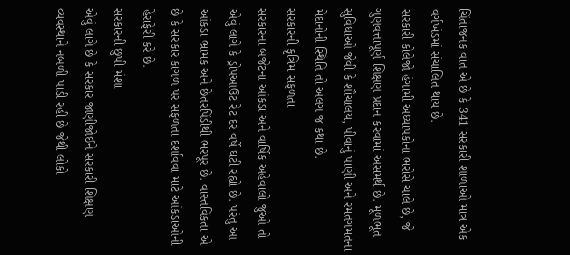ચિંતાજનક વાત એ છે કે 341 સરકારી શાળાઓ માત્ર એક વર્ગખંડમાં સંચાલિત થાય છે.
સરકારી કોલેજો હંગામી અધ્યાપકોના ભરોસે ચાલે છે, જે ગુણવત્તાપૂર્ણ શિક્ષણ પ્રદાન કરવામાં અસમર્થ છે. મૂળભૂત સુવિધાઓ જેવી કે શૌચાલય, પીવાનું પાણી અને રમતગમતના મેદાનોની સ્થિતિ તો અલગ જ કથા છે.
સરકારની કૃત્રિમ સફળતા
સરકારના બજેટના આંકડા અને વાર્ષિક અહેવાલો જુઓ તો એવું લાગે કે ડ્રોપઆઉટ રેટ દર વર્ષે ઘટી રહ્યો છે. પરંતુ આ આંકડા ભ્રામક અને છેતરપિંડીથી ભરપૂર છે. વાસ્તવિકતા એ છે કે સરકાર કાગળ પર સફળતા દર્શાવવા માટે આંકડાઓની હેરાફેરી કરે છે.
સરકારની છુપી મંશા
એવું લાગે છે કે સરકાર જાણીજોઈને સરકારી શિક્ષણ વ્યવસ્થાને નબળી પાડી રહી છે જેથી લોકો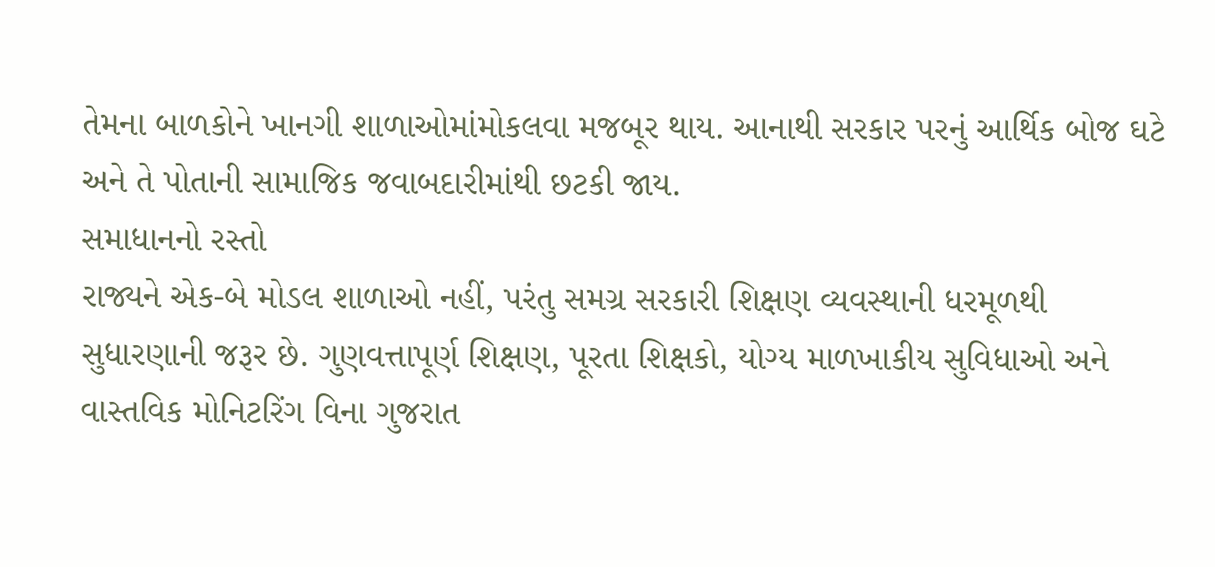તેમના બાળકોને ખાનગી શાળાઓમાંમોકલવા મજબૂર થાય. આનાથી સરકાર પરનું આર્થિક બોજ ઘટે અને તે પોતાની સામાજિક જવાબદારીમાંથી છટકી જાય.
સમાધાનનો રસ્તો
રાજ્યને એક-બે મોડલ શાળાઓ નહીં, પરંતુ સમગ્ર સરકારી શિક્ષણ વ્યવસ્થાની ધરમૂળથી સુધારણાની જરૂર છે. ગુણવત્તાપૂર્ણ શિક્ષણ, પૂરતા શિક્ષકો, યોગ્ય માળખાકીય સુવિધાઓ અને વાસ્તવિક મોનિટરિંગ વિના ગુજરાત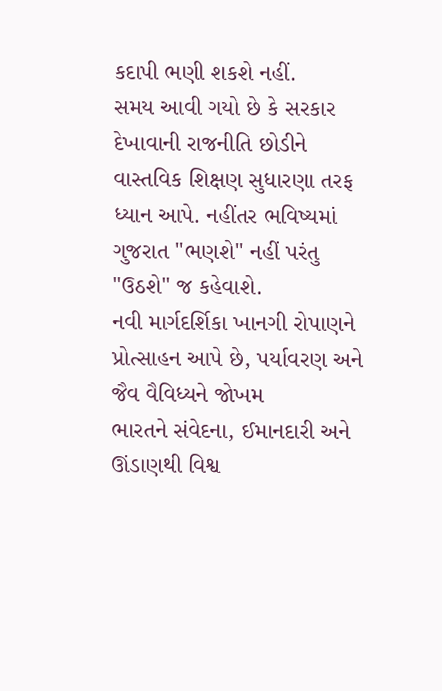કદાપી ભણી શકશે નહીં.
સમય આવી ગયો છે કે સરકાર દેખાવાની રાજનીતિ છોડીને વાસ્તવિક શિક્ષણ સુધારણા તરફ ધ્યાન આપે. નહીંતર ભવિષ્યમાં ગુજરાત "ભણશે" નહીં પરંતુ "ઉઠશે" જ કહેવાશે.
નવી માર્ગદર્શિકા ખાનગી રોપાણને પ્રોત્સાહન આપે છે, પર્યાવરણ અને જૈવ વૈવિધ્યને જોખમ
ભારતને સંવેદના, ઈમાનદારી અને ઊંડાણથી વિશ્વ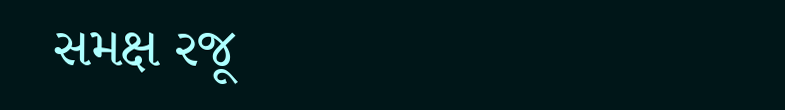સમક્ષ રજૂ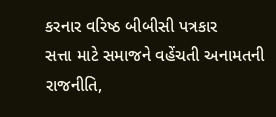કરનાર વરિષ્ઠ બીબીસી પત્રકાર
સત્તા માટે સમાજને વહેંચતી અનામતની રાજનીતિ,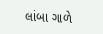લાંબા ગાળે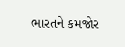ભારતને કમજોર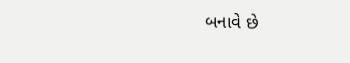બનાવે છે